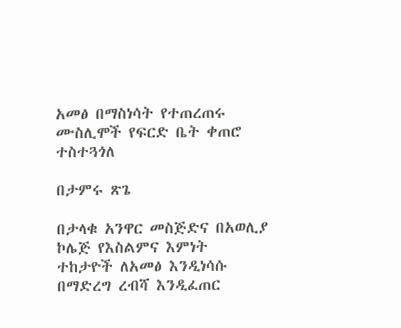አመፅ በማስነሳት የተጠረጠሩ ሙስሊሞች የፍርድ ቤት ቀጠሮ ተስተጓጎለ

በታምሩ ጽጌ

በታላቁ አንዋር መስጅድና በአወሊያ ኮሌጅ የእስልምና እምነት ተከታዮች ለአመፅ እንዲነሳሱ በማድረግ ረብሻ እንዲፈጠር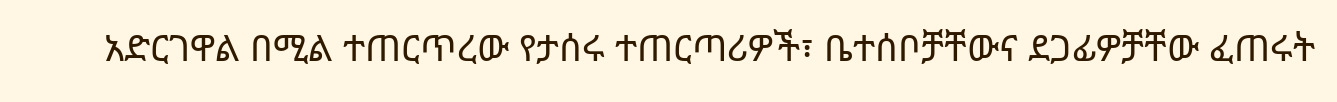አድርገዋል በሚል ተጠርጥረው የታሰሩ ተጠርጣሪዎች፣ ቤተሰቦቻቸውና ደጋፊዎቻቸው ፈጠሩት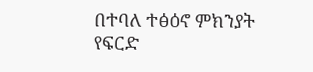በተባለ ተፅዕኖ ምክንያት የፍርድ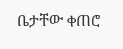ቤታቸው ቀጠሮ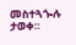መስተጓጐሉ ታወቀ፡፡